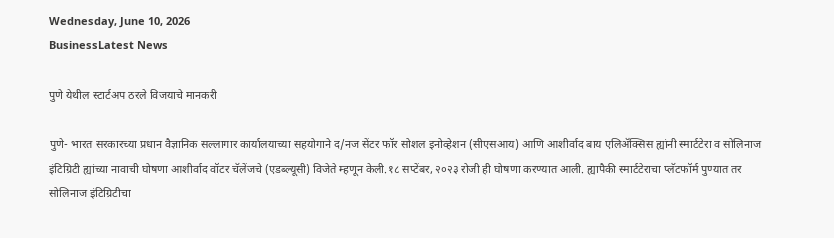Wednesday, June 10, 2026
BusinessLatest News

पुणे येथील स्टार्टअप ठरले विजयाचे मानकरी

पुणे- भारत सरकारच्या प्रधान वैज्ञानिक सल्लागार कार्यालयाच्या सहयोगाने द/नज सेंटर फॉर सोशल इनोव्हेशन (सीएसआय) आणि आशीर्वाद बाय एलिॲक्सिस ह्यांनी स्मार्टटेरा व सोलिनाज इंटिग्रिटी ह्यांच्या नावाची घोषणा आशीर्वाद वॉटर चॅलेंजचे (एडब्ल्यूसी) विजेते म्हणून केली.१८ सप्टेंबर, २०२३ रोजी ही घोषणा करण्यात आली. ह्यापैकी स्मार्टटेराचा प्लॅटफॉर्म पुण्यात तर सोलिनाज इंटिग्रिटीचा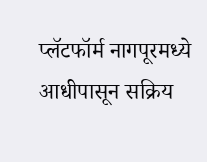प्लॅटफॉर्म नागपूरमध्ये आधीपासून सक्रिय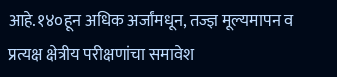आहे.१४०हून अधिक अर्जांमधून, तज्ज्ञ मूल्यमापन व प्रत्यक्ष क्षेत्रीय परीक्षणांचा समावेश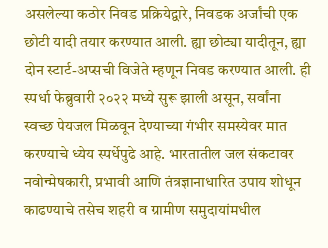असलेल्या कठोर निवड प्रक्रियेद्वारे, निवडक अर्जांची एक छोटी यादी तयार करण्यात आली. ह्या छोट्या यादीतून, ह्या दोन स्टार्ट-अप्सची विजेते म्हणून निवड करण्यात आली. ही स्पर्धा फेब्रुवारी २०२२ मध्ये सुरू झाली असून, सर्वांना स्वच्छ पेयजल मिळवून देण्याच्या गंभीर समस्येवर मात करण्याचे ध्येय स्पर्धेपुढे आहे. भारतातील जल संकटावर नवोन्मेषकारी, प्रभावी आणि तंत्रज्ञानाधारित उपाय शोधून काढण्याचे तसेच शहरी व ग्रामीण समुदायांमधील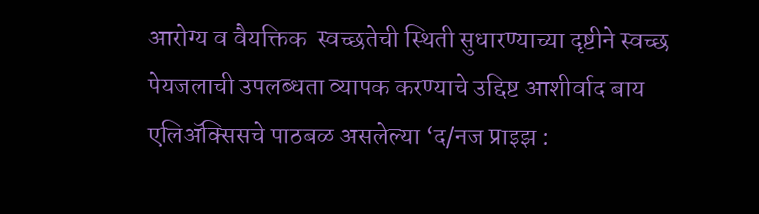आरोग्य व वैयक्तिक  स्वच्छतेची स्थिती सुधारण्याच्या दृष्टीने स्वच्छ पेयजलाची उपलब्धता व्यापक करण्याचे उद्दिष्ट आशीर्वाद बाय एलिॲक्सिसचे पाठबळ असलेल्या ‘द/नज प्राइझ :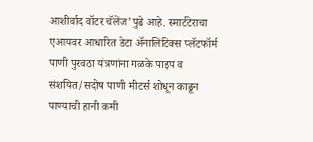आशीर्वाद वॉटर चॅलेंज’पुढे आहे. स्मार्टटेराचा एआयवर आधारित डेटा ॲनालिटिक्स प्लॅटफॉर्म पाणी पुरवठा यंत्रणांना गळके पाइप व संशयित/सदोष पाणी मीटर्स शोधून काढून पाण्याची हानी कमी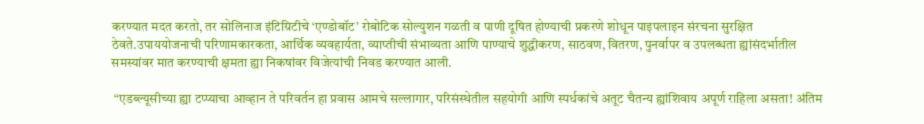करण्यात मदत करतो, तर सोलिनाज इंटिग्रिटीचे ‘एण्डोबॉट’ रोबोटिक सोल्युशन गळती व पाणी दूषित होण्याची प्रकरणे शोधून पाइपलाइन संरचना सुरक्षित ठेवते.उपाययोजनाची परिणामकारकता, आर्थिक व्यवहार्यता, व्याप्तीची संभाव्यता आणि पाण्याचे शुद्धीकरण, साठवण, वितरण, पुनर्वापर व उपलब्धता ह्यांसंदर्भातील समस्यांवर मात करण्याची क्षमता ह्या निकषांवर विजेत्यांची निवड करण्यात आली.

 “एडब्ल्यूसीच्या ह्या टप्प्याचा आव्हान ते परिवर्तन हा प्रवास आमचे सल्लागार, परिसंस्थेतील सहयोगी आणि स्पर्धकांचे अतूट चैतन्य ह्यांशिवाय अपूर्ण राहिला असता! अंतिम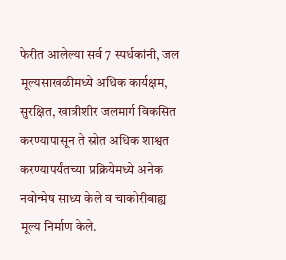फेरीत आलेल्या सर्व 7 स्पर्धकांनी, जल मूल्यसाखळीमध्ये अधिक कार्यक्षम, सुरक्षित, खात्रीशीर जलमार्ग विकसित करण्यापासून ते स्रोत अधिक शाश्वत करण्यापर्यंतच्या प्रक्रियेमध्ये अनेक नवोन्मेष साध्य केले व चाकोरीबाह्य मूल्य निर्माण केले.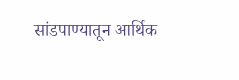सांडपाण्यातून आर्थिक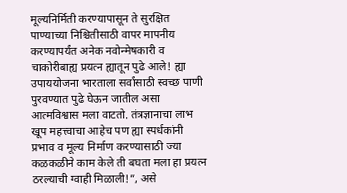मूल्यनिर्मिती करण्यापासून ते सुरक्षित पाण्याच्या निश्चितीसाठी वापर मापनीय करण्यापर्यंत अनेक नवोन्मेषकारी व चाकोरीबाह्य प्रयत्न ह्यातून पुढे आले! ह्या उपाययोजना भारताला सर्वांसाठी स्वच्छ पाणी पुरवण्यात पुढे घेऊन जातील असा आत्मविश्वास मला वाटतो. तंत्रज्ञानाचा लाभ खूप महत्त्वाचा आहेच पण ह्या स्पर्धकांनी प्रभाव व मूल्य निर्माण करण्यासाठी ज्या कळकळीने काम केले ती बघता मला हा प्रयत्न ठरल्याची ग्वाही मिळाली!”, असे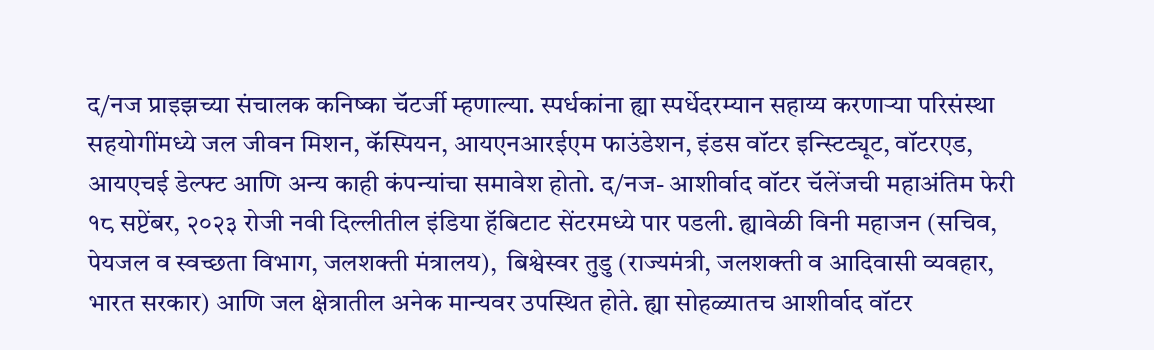द/नज प्राइझच्या संचालक कनिष्का चॅटर्जी म्हणाल्या. स्पर्धकांना ह्या स्पर्धेदरम्यान सहाय्य करणाऱ्या परिसंस्था सहयोगींमध्ये जल जीवन मिशन, कॅस्पियन, आयएनआरईएम फाउंडेशन, इंडस वॉटर इन्स्टिट्यूट, वॉटरएड, आयएचई डेल्फ्ट आणि अन्य काही कंपन्यांचा समावेश होतो. द/नज- आशीर्वाद वॉटर चॅलेंजची महाअंतिम फेरी १८ सप्टेंबर, २०२३ रोजी नवी दिल्लीतील इंडिया हॅबिटाट सेंटरमध्ये पार पडली. ह्यावेळी विनी महाजन (सचिव, पेयजल व स्वच्छता विभाग, जलशक्ती मंत्रालय),  बिश्वेस्वर तुडु (राज्यमंत्री, जलशक्ती व आदिवासी व्यवहार, भारत सरकार) आणि जल क्षेत्रातील अनेक मान्यवर उपस्थित होते. ह्या सोहळ्यातच आशीर्वाद वॉटर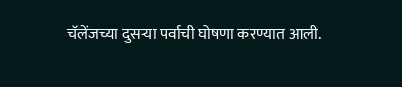चॅलेंजच्या दुसऱ्या पर्वाची घोषणा करण्यात आली.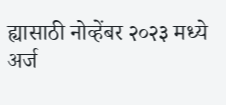ह्यासाठी नोव्हेंबर २०२३ मध्ये अर्ज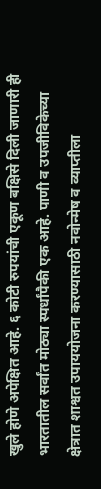खुले होणे अपेक्षित आहे. ६ कोटी रुपयांची एकूण बक्षिसे दिली जाणारी ही भारतातील सर्वांत मोठ्या स्पर्धांपैकी एक आहे. पाणी व उपजीविकेच्या क्षेत्रात शाश्वत उपाययोजना करण्यासाठी नवोन्मेष व व्याप्तीला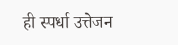ही स्पर्धा उत्तेजन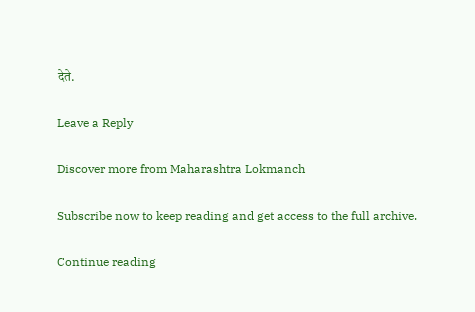देते.

Leave a Reply

Discover more from Maharashtra Lokmanch

Subscribe now to keep reading and get access to the full archive.

Continue reading